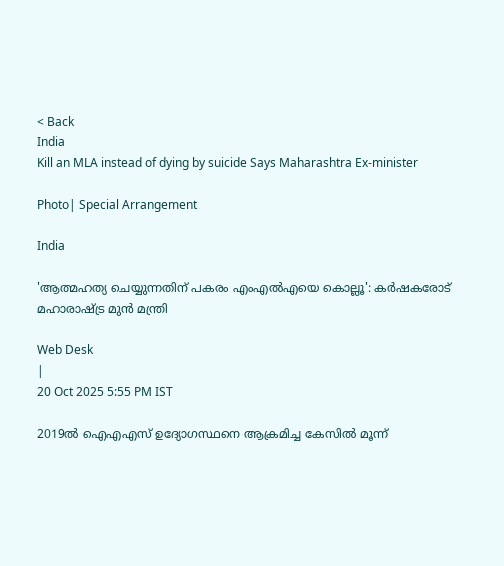< Back
India
Kill an MLA instead of dying by suicide Says Maharashtra Ex-minister

Photo| Special Arrangement

India

'ആത്മഹത്യ ചെയ്യുന്നതിന് പകരം എംഎൽഎയെ കൊല്ലൂ': കർഷകരോട് മഹാരാഷ്ട്ര മുൻ മന്ത്രി

Web Desk
|
20 Oct 2025 5:55 PM IST

2019ൽ ഐഎഎസ് ഉദ്യോഗസ്ഥനെ ആക്രമിച്ച കേസിൽ മൂന്ന്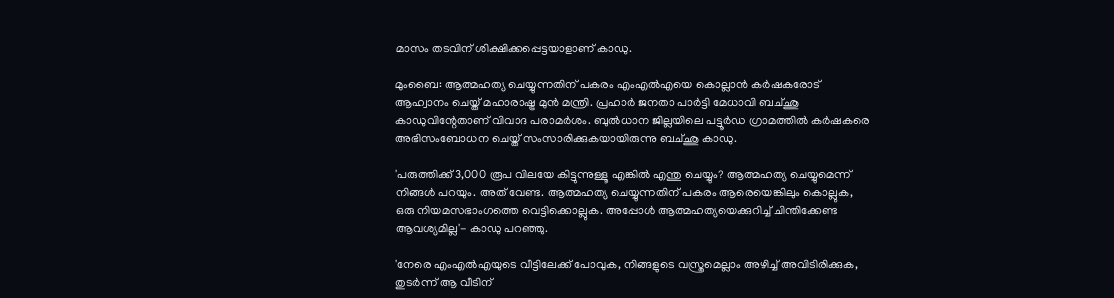മാസം തടവിന് ശിക്ഷിക്കപ്പെട്ടയാളാണ് കാഡു.

മുംബൈ: ആത്മഹത്യ ചെയ്യുന്നതിന് പകരം എംഎൽഎയെ കൊല്ലാൻ കർഷകരോട് ആഹ്വാനം ചെയ്ത് മഹാരാഷ്ട്ര മുൻ മന്ത്രി. പ്രഹാർ ജനതാ പാർട്ടി മേധാവി ബച്ഛു കാഡുവിന്റേതാണ് വിവാദ പരാമർശം. ബുൽധാന ജില്ലയിലെ പട്ടൂർഡ ഗ്രാമത്തിൽ കർഷകരെ അഭിസംബോധന ചെയ്ത് സംസാരിക്കുകയായിരുന്നു ബച്ഛു കാഡു.

'പരുത്തിക്ക് 3,000 രൂപ വിലയേ കിട്ടുന്നുള്ളൂ എങ്കിൽ എന്തു ചെയ്യും? ആത്മഹത്യ ചെയ്യുമെന്ന് നിങ്ങൾ പറയും. അത് വേണ്ട. ആത്മഹത്യ ചെയ്യുന്നതിന് പകരം ആരെയെങ്കിലും കൊല്ലുക, ഒരു നിയമസഭാംഗത്തെ വെട്ടിക്കൊല്ലുക. അപ്പോൾ ആത്മഹത്യയെക്കുറിച്ച് ചിന്തിക്കേണ്ട ആവശ്യമില്ല'- കാഡു പറഞ്ഞു.

'നേരെ എംഎൽഎയുടെ വീട്ടിലേക്ക് പോവുക, നിങ്ങളുടെ വസ്ത്രമെല്ലാം അഴിച്ച് അവിടിരിക്കുക, തുടർന്ന് ആ വീടിന്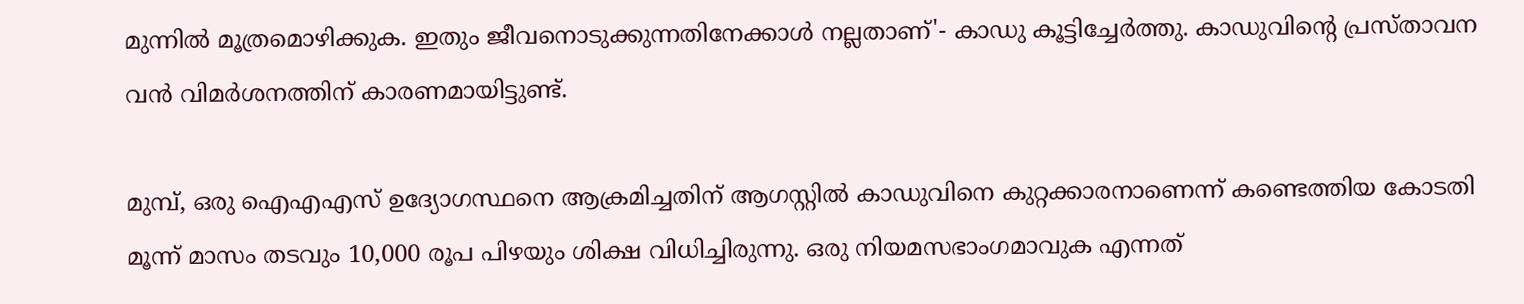മുന്നിൽ മൂത്രമൊഴിക്കുക. ഇതും ജീവനൊടുക്കുന്നതിനേക്കാൾ നല്ലതാണ്'- കാഡു കൂട്ടിച്ചേർത്തു. കാഡുവിന്റെ പ്രസ്താവന വൻ വിമർശനത്തിന് കാരണമായിട്ടുണ്ട്.

മുമ്പ്, ഒരു ഐഎഎസ് ഉദ്യോഗസ്ഥനെ ആക്രമിച്ചതിന് ആഗസ്റ്റിൽ കാഡുവിനെ കുറ്റക്കാരനാണെന്ന് കണ്ടെത്തിയ കോടതി മൂന്ന് മാസം തടവും 10,000 രൂപ പിഴയും ശിക്ഷ വിധിച്ചിരുന്നു. ഒരു നിയമസഭാംഗമാവുക എന്നത്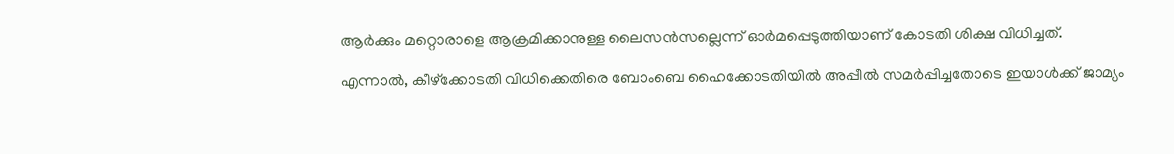ആർക്കും മറ്റൊരാളെ ആക്രമിക്കാനുള്ള ലൈസൻസല്ലെന്ന് ഓർമപ്പെടുത്തിയാണ് കോടതി ശിക്ഷ വിധിച്ചത്.

എന്നാൽ, കീഴ്ക്കോടതി വിധിക്കെതിരെ ബോംബെ ഹൈക്കോടതിയിൽ അപ്പീൽ സമർപ്പിച്ചതോടെ ഇയാൾക്ക് ജാമ്യം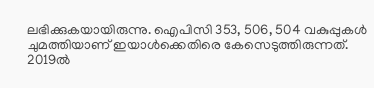ലഭിക്കുകയായിരുന്നു. ഐപിസി 353, 506, 504 വകുപ്പുകൾ ചുമത്തിയാണ് ഇയാൾക്കെതിരെ കേസെടുത്തിരുന്നത്. 2019ൽ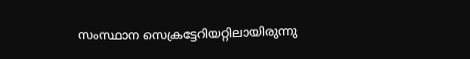സംസ്ഥാന സെക്രട്ടേറിയറ്റിലായിരുന്നു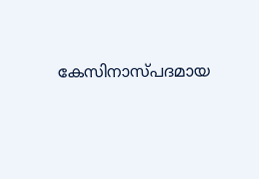കേസിനാസ്പദമായ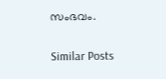സംഭവം.

Similar Posts